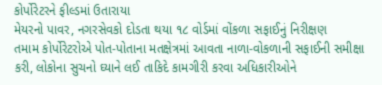કોર્પોરેટરને ફીલ્ડમાં ઉતારાયા
મેયરનો પાવર, નગરસેવકો દોડતા થયા ૧૮ વોર્ડમાં વોંકળા સફાઈનું નિરીક્ષણ
તમામ કોર્પોરેટરોએ પોત-પોતાના મતક્ષેત્રમાં આવતા નાળા-વોકળાની સફાઈની સમીક્ષા કરી, લોકોના સુચનો ઘ્યાને લઈ તાકિદે કામગીરી કરવા અધિકારીઓને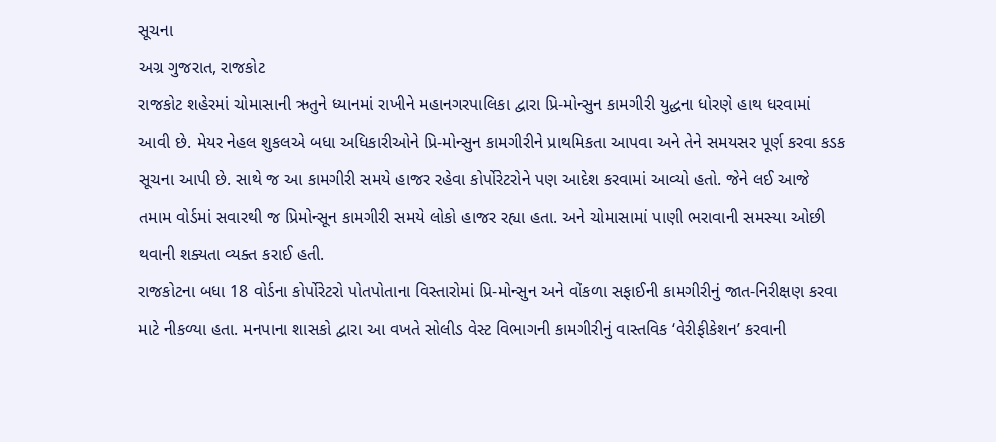સૂચના
અગ્ર ગુજરાત, રાજકોટ
રાજકોટ શહેરમાં ચોમાસાની ઋતુને ધ્યાનમાં રાખીને મહાનગરપાલિકા દ્વારા પ્રિ-મોન્સુન કામગીરી યુદ્ધના ધોરણે હાથ ધરવામાં આવી છે. મેયર નેહલ શુકલએ બધા અધિકારીઓને પ્રિ-મોન્સુન કામગીરીને પ્રાથમિકતા આપવા અને તેને સમયસર પૂર્ણ કરવા કડક સૂચના આપી છે. સાથે જ આ કામગીરી સમયે હાજર રહેવા કોર્પોરેટરોને પણ આદેશ કરવામાં આવ્યો હતો. જેને લઈ આજે તમામ વોર્ડમાં સવારથી જ પ્રિમોન્સૂન કામગીરી સમયે લોકો હાજર રહ્યા હતા. અને ચોમાસામાં પાણી ભરાવાની સમસ્યા ઓછી થવાની શક્યતા વ્યક્ત કરાઈ હતી.
રાજકોટના બધા 18 વોર્ડના કોર્પોરેટરો પોતપોતાના વિસ્તારોમાં પ્રિ-મોન્સુન અને વોંકળા સફાઈની કામગીરીનું જાત-નિરીક્ષણ કરવા માટે નીકળ્યા હતા. મનપાના શાસકો દ્વારા આ વખતે સોલીડ વેસ્ટ વિભાગની કામગીરીનું વાસ્તવિક ‘વેરીફીકેશન’ કરવાની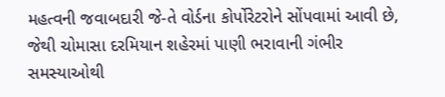મહત્વની જવાબદારી જે-તે વોર્ડના કોર્પોરેટરોને સોંપવામાં આવી છે, જેથી ચોમાસા દરમિયાન શહેરમાં પાણી ભરાવાની ગંભીર સમસ્યાઓથી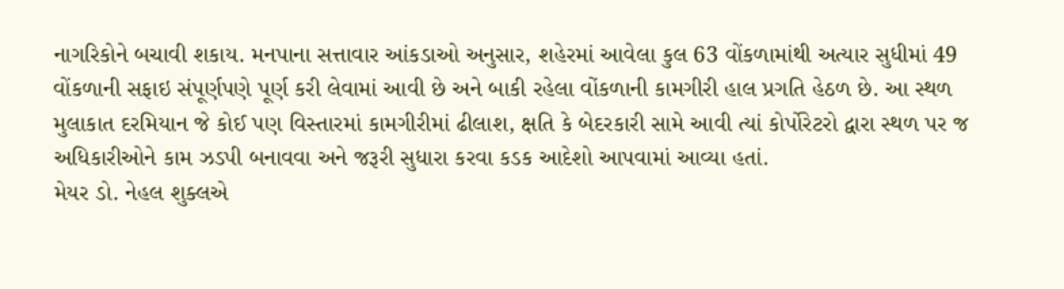નાગરિકોને બચાવી શકાય. મનપાના સત્તાવાર આંકડાઓ અનુસાર, શહેરમાં આવેલા કુલ 63 વોંકળામાંથી અત્યાર સુધીમાં 49 વોંકળાની સફાઇ સંપૂર્ણપણે પૂર્ણ કરી લેવામાં આવી છે અને બાકી રહેલા વોંકળાની કામગીરી હાલ પ્રગતિ હેઠળ છે. આ સ્થળ મુલાકાત દરમિયાન જે કોઈ પણ વિસ્તારમાં કામગીરીમાં ઢીલાશ, ક્ષતિ કે બેદરકારી સામે આવી ત્યાં કોર્પોરેટરો દ્વારા સ્થળ પર જ અધિકારીઓને કામ ઝડપી બનાવવા અને જરૂરી સુધારા કરવા કડક આદેશો આપવામાં આવ્યા હતાં.
મેયર ડો. નેહલ શુક્લએ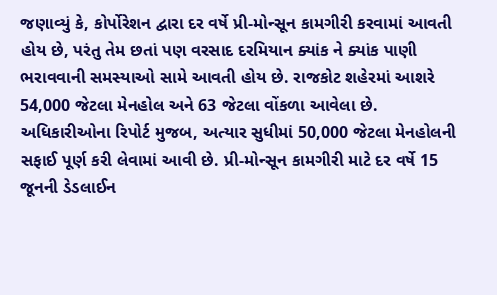જણાવ્યું કે, કોર્પોરેશન દ્વારા દર વર્ષે પ્રી-મોન્સૂન કામગીરી કરવામાં આવતી હોય છે, પરંતુ તેમ છતાં પણ વરસાદ દરમિયાન ક્યાંક ને ક્યાંક પાણી ભરાવવાની સમસ્યાઓ સામે આવતી હોય છે. રાજકોટ શહેરમાં આશરે 54,000 જેટલા મેનહોલ અને 63 જેટલા વોંકળા આવેલા છે. અધિકારીઓના રિપોર્ટ મુજબ, અત્યાર સુધીમાં 50,000 જેટલા મેનહોલની સફાઈ પૂર્ણ કરી લેવામાં આવી છે. પ્રી-મોન્સૂન કામગીરી માટે દર વર્ષે 15 જૂનની ડેડલાઈન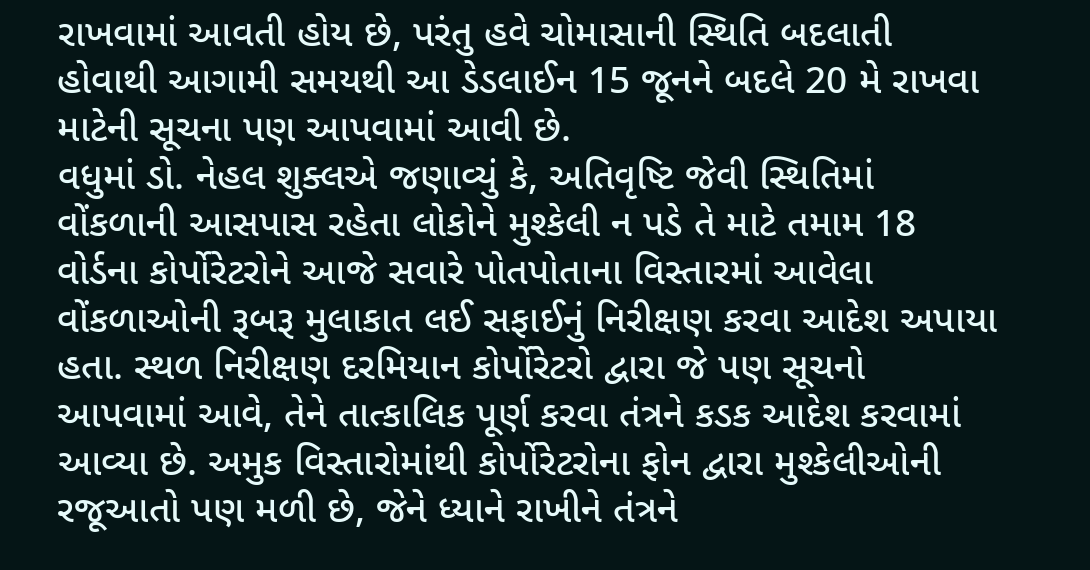રાખવામાં આવતી હોય છે, પરંતુ હવે ચોમાસાની સ્થિતિ બદલાતી હોવાથી આગામી સમયથી આ ડેડલાઈન 15 જૂનને બદલે 20 મે રાખવા માટેની સૂચના પણ આપવામાં આવી છે.
વધુમાં ડો. નેહલ શુક્લએ જણાવ્યું કે, અતિવૃષ્ટિ જેવી સ્થિતિમાં વોંકળાની આસપાસ રહેતા લોકોને મુશ્કેલી ન પડે તે માટે તમામ 18 વોર્ડના કોર્પોરેટરોને આજે સવારે પોતપોતાના વિસ્તારમાં આવેલા વોંકળાઓની રૂબરૂ મુલાકાત લઈ સફાઈનું નિરીક્ષણ કરવા આદેશ અપાયા હતા. સ્થળ નિરીક્ષણ દરમિયાન કોર્પોરેટરો દ્વારા જે પણ સૂચનો આપવામાં આવે, તેને તાત્કાલિક પૂર્ણ કરવા તંત્રને કડક આદેશ કરવામાં આવ્યા છે. અમુક વિસ્તારોમાંથી કોર્પોરેટરોના ફોન દ્વારા મુશ્કેલીઓની રજૂઆતો પણ મળી છે, જેને ધ્યાને રાખીને તંત્રને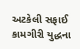અટકેલી સફાઈ કામગીરી યુદ્ધના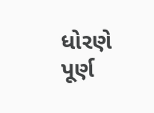ધોરણે પૂર્ણ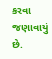કરવા જણાવાયું છે.